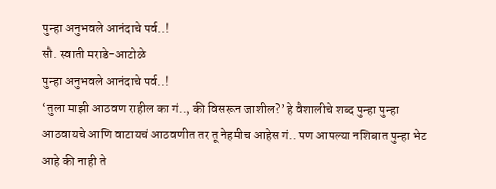पुन्हा अनुभवले आनंदाचे पर्व..!
सौ. स्वाती मराडे-आटोळे
पुन्हा अनुभवले आनंदाचे पर्व..!
‘तुला माझी आठवण राहील का गं.., की विसरून जाशील?’ हे वैशालीचे शब्द पुन्हा पुन्हा आठवायचे आणि वाटायचं आठवणीत तर तू नेहमीच आहेस गं.. पण आपल्या नशिबात पुन्हा भेट आहे की नाही ते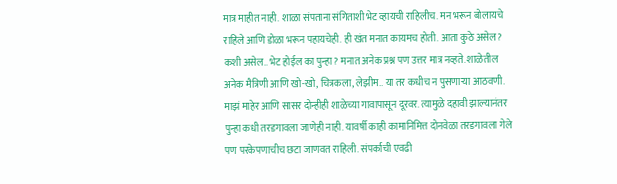मात्र माहीत नाही. शाळा संपताना संगिताशी भेट व्हायची राहिलीच. मन भरून बोलायचे राहिले आणि डोळा भरून पहायचेही. ही खंत मनात कायमच होती. आता कुठे असेल? कशी असेल.. भेट होईल का पुन्हा? मनात अनेक प्रश्न पण उत्तर मात्र नव्हते. शाळेतील अनेक मैत्रिणी आणि खो-खो, चित्रकला, लेझीम.. या तर कधीच न पुसणाऱ्या आठवणी.
माझं माहेर आणि सासर दोन्हीही शाळेच्या गावापासून दूरवर. त्यामुळे दहावी झाल्यानंतर पुन्हा कधी तरडगावला जाणेही नाही. यावर्षी काही कामानिमित्त दोनवेळा तरडगावला गेले पण परकेपणाचीच छटा जाणवत राहिली. संपर्काची एवढी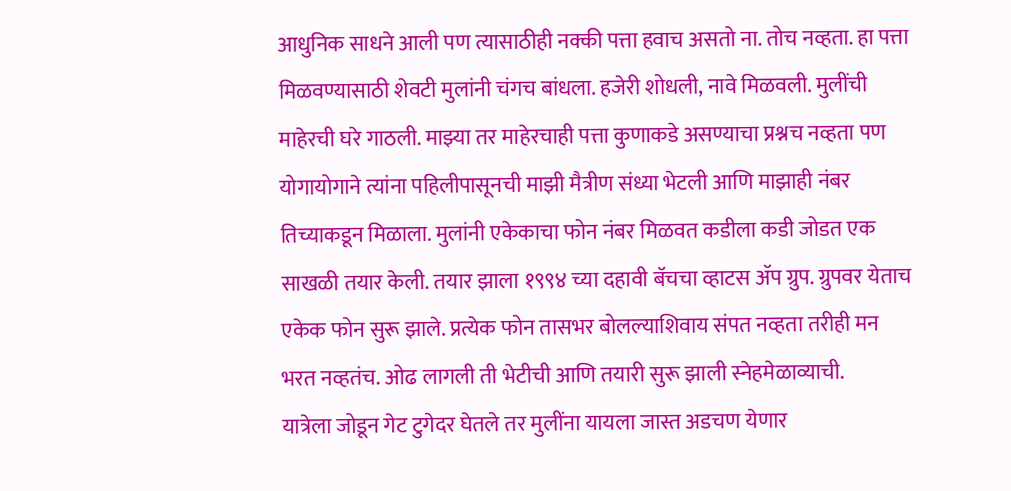आधुनिक साधने आली पण त्यासाठीही नक्की पत्ता हवाच असतो ना. तोच नव्हता. हा पत्ता मिळवण्यासाठी शेवटी मुलांनी चंगच बांधला. हजेरी शोधली, नावे मिळवली. मुलींची माहेरची घरे गाठली. माझ्या तर माहेरचाही पत्ता कुणाकडे असण्याचा प्रश्नच नव्हता पण योगायोगाने त्यांना पहिलीपासूनची माझी मैत्रीण संध्या भेटली आणि माझाही नंबर तिच्याकडून मिळाला. मुलांनी एकेकाचा फोन नंबर मिळवत कडीला कडी जोडत एक साखळी तयार केली. तयार झाला १९९४ च्या दहावी बॅचचा व्हाटस ॲप ग्रुप. ग्रुपवर येताच एकेक फोन सुरू झाले. प्रत्येक फोन तासभर बोलल्याशिवाय संपत नव्हता तरीही मन भरत नव्हतंच. ओढ लागली ती भेटीची आणि तयारी सुरू झाली स्नेहमेळाव्याची.
यात्रेला जोडून गेट टुगेदर घेतले तर मुलींना यायला जास्त अडचण येणार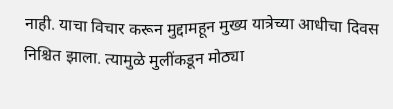नाही. याचा विचार करून मुद्दामहून मुख्य यात्रेच्या आधीचा दिवस निश्चित झाला. त्यामुळे मुलींकडून मोठ्या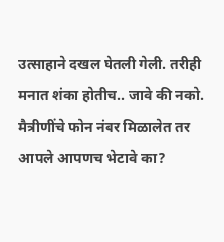उत्साहाने दखल घेतली गेली. तरीही मनात शंका होतीच.. जावे की नको. मैत्रीणींचे फोन नंबर मिळालेत तर आपले आपणच भेटावे का?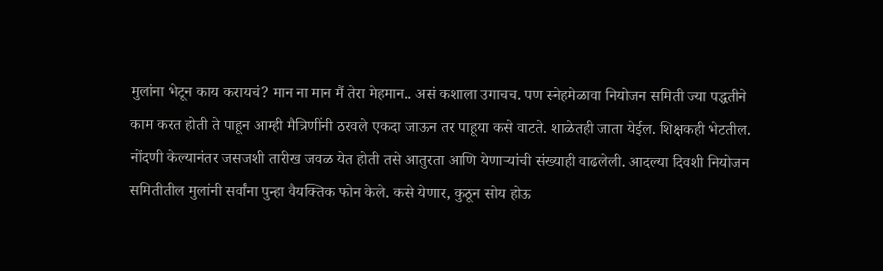मुलांना भेटून काय करायचं? मान ना मान मैं तेरा मेहमान.. असं कशाला उगाचच. पण स्नेहमेळावा नियोजन समिती ज्या पद्धतीने काम करत होती ते पाहून आम्ही मैत्रिणींनी ठरवले एकदा जाऊन तर पाहूया कसे वाटते. शाळेतही जाता येईल. शिक्षकही भेटतील.
नोंदणी केल्यानंतर जसजशी तारीख जवळ येत होती तसे आतुरता आणि येणाऱ्यांची संख्याही वाढलेली. आदल्या दिवशी नियोजन समितीतील मुलांनी सर्वांना पुन्हा वैयक्तिक फोन केले. कसे येणार, कुठून सोय होऊ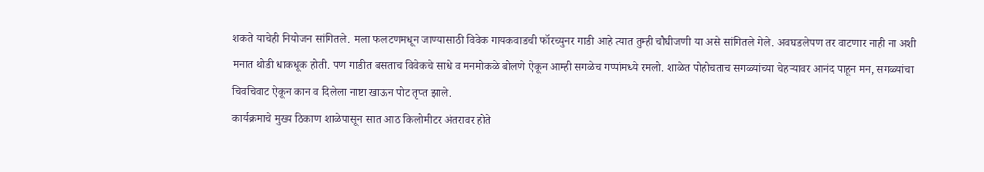शकते याचेही नियोजन सांगितले. मला फलटणमधून जाण्यासाठी विवेक गायकवाडची फॉरच्युनर गाडी आहे त्यात तुम्ही चौघीजणी या असे सांगितले गेले. अवघडलेपण तर वाटणार नाही ना अशी मनात थोडी धाकधूक होती. पण गाडीत बसताच विवेकचे साधे व मनमोकळे बोलणे ऐकून आम्ही सगळेच गप्पांमध्ये रमलो. शाळेत पोहोचताच सगळ्यांच्या चेहऱ्यावर आनंद पाहून मन, सगळ्यांचा चिवचिवाट ऐकून कान व दिलेला नाष्टा खाऊन पोट तृप्त झाले.
कार्यक्रमाचे मुख्य ठिकाण शाळेपासून सात आठ किलोमीटर अंतरावर होते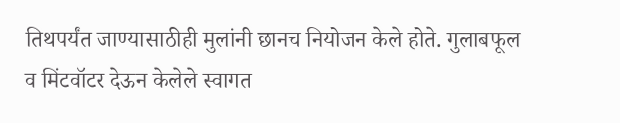तिथपर्यंत जाण्यासाठीही मुलांनी छानच नियोजन केले होते. गुलाबफूल व मिंटवॉटर देऊन केलेले स्वागत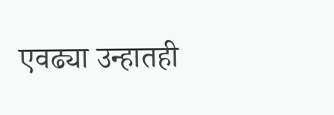एवढ्या उन्हातही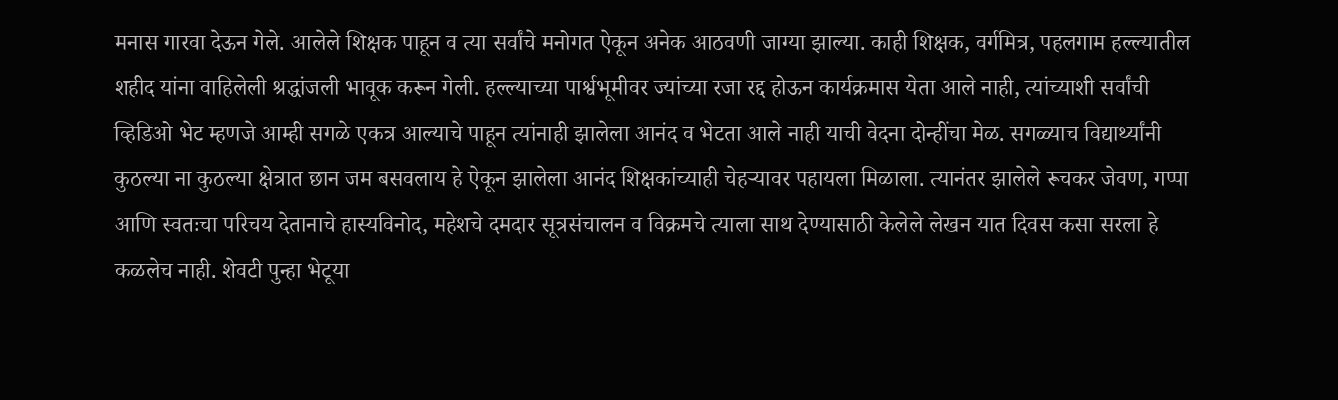मनास गारवा देऊन गेले. आलेले शिक्षक पाहून व त्या सर्वांचे मनोगत ऐकून अनेक आठवणी जाग्या झाल्या. काही शिक्षक, वर्गमित्र, पहलगाम हल्ल्यातील शहीद यांना वाहिलेली श्रद्धांजली भावूक करून गेली. हल्ल्याच्या पार्श्वभूमीवर ज्यांच्या रजा रद्द होऊन कार्यक्रमास येता आले नाही, त्यांच्याशी सर्वांची व्हिडिओ भेट म्हणजे आम्ही सगळे एकत्र आल्याचे पाहून त्यांनाही झालेला आनंद व भेटता आले नाही याची वेदना दोन्हींचा मेळ. सगळ्याच विद्यार्थ्यांनी कुठल्या ना कुठल्या क्षेत्रात छान जम बसवलाय हे ऐकून झालेला आनंद शिक्षकांच्याही चेहऱ्यावर पहायला मिळाला. त्यानंतर झालेले रूचकर जेवण, गप्पा आणि स्वतःचा परिचय देतानाचे हास्यविनोद, महेशचे दमदार सूत्रसंचालन व विक्रमचे त्याला साथ देण्यासाठी केलेले लेखन यात दिवस कसा सरला हे कळलेच नाही. शेवटी पुन्हा भेटूया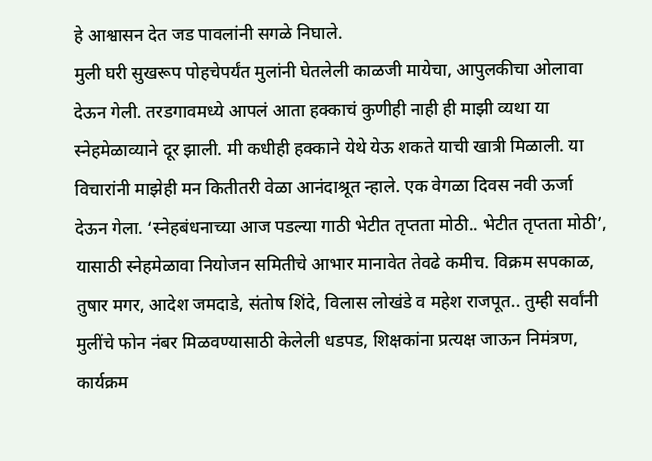हे आश्वासन देत जड पावलांनी सगळे निघाले.
मुली घरी सुखरूप पोहचेपर्यंत मुलांनी घेतलेली काळजी मायेचा, आपुलकीचा ओलावा देऊन गेली. तरडगावमध्ये आपलं आता हक्काचं कुणीही नाही ही माझी व्यथा या स्नेहमेळाव्याने दूर झाली. मी कधीही हक्काने येथे येऊ शकते याची खात्री मिळाली. या विचारांनी माझेही मन कितीतरी वेळा आनंदाश्रूत न्हाले. एक वेगळा दिवस नवी ऊर्जा देऊन गेला. ‘स्नेहबंधनाच्या आज पडल्या गाठी भेटीत तृप्तता मोठी.. भेटीत तृप्तता मोठी’, यासाठी स्नेहमेळावा नियोजन समितीचे आभार मानावेत तेवढे कमीच. विक्रम सपकाळ, तुषार मगर, आदेश जमदाडे, संतोष शिंदे, विलास लोखंडे व महेश राजपूत.. तुम्ही सर्वांनी मुलींचे फोन नंबर मिळवण्यासाठी केलेली धडपड, शिक्षकांना प्रत्यक्ष जाऊन निमंत्रण, कार्यक्रम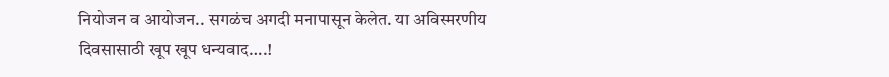नियोजन व आयोजन.. सगळंच अगदी मनापासून केलेत. या अविस्मरणीय दिवसासाठी खूप खूप धन्यवाद….!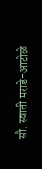सौ. स्वाती मराडे-आटोळे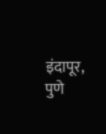इंदापूर, पुणे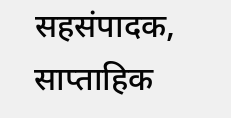सहसंपादक, साप्ताहिक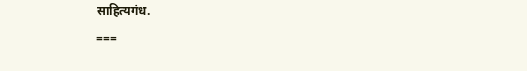साहित्यगंध.
===